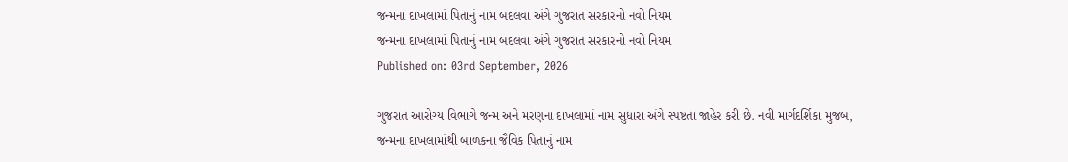જન્મના દાખલામાં પિતાનું નામ બદલવા અંગે ગુજરાત સરકારનો નવો નિયમ
જન્મના દાખલામાં પિતાનું નામ બદલવા અંગે ગુજરાત સરકારનો નવો નિયમ
Published on: 03rd September, 2026

ગુજરાત આરોગ્ય વિભાગે જન્મ અને મરણના દાખલામાં નામ સુધારા અંગે સ્પષ્ટતા જાહેર કરી છે. નવી માર્ગદર્શિકા મુજબ, જન્મના દાખલામાંથી બાળકના જૈવિક પિતાનું નામ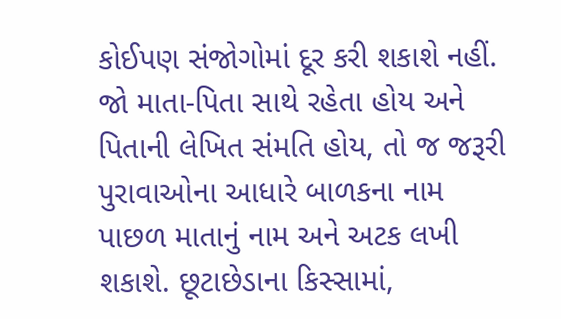કોઈપણ સંજોગોમાં દૂર કરી શકાશે નહીં. જો માતા-પિતા સાથે રહેતા હોય અને પિતાની લેખિત સંમતિ હોય, તો જ જરૂરી પુરાવાઓના આધારે બાળકના નામ પાછળ માતાનું નામ અને અટક લખી શકાશે. છૂટાછેડાના કિસ્સામાં,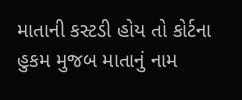માતાની કસ્ટડી હોય તો કોર્ટના હુકમ મુજબ માતાનું નામ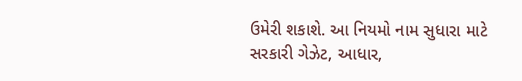ઉમેરી શકાશે. આ નિયમો નામ સુધારા માટે સરકારી ગેઝેટ, આધાર,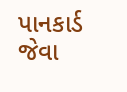પાનકાર્ડ જેવા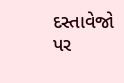દસ્તાવેજો પર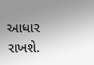આધાર રાખશે.